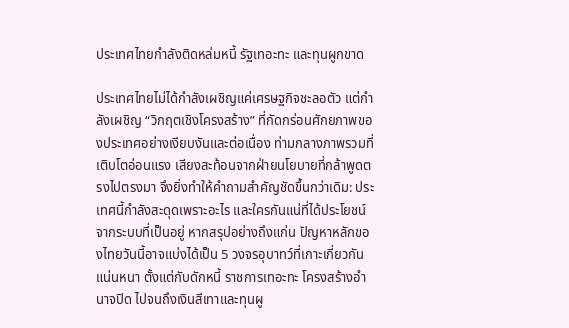ประเทศไทยกำลังติดหล่มหนี้ รัฐเทอะทะ และทุนผูกขาด

ประเทศไทยไม่ได้กำลังเผชิญแค่เศรษฐกิจชะลอตัว แต่กำลังเผชิญ “วิกฤตเชิงโครงสร้าง” ที่กัดกร่อนศักยภาพของประเทศอย่างเงียบงันและต่อเนื่อง ท่ามกลางภาพรวมที่เติบโตอ่อนแรง เสียงสะท้อนจากฝ่ายนโยบายที่กล้าพูดตรงไปตรงมา จึงยิ่งทำให้คำถามสำคัญชัดขึ้นกว่าเดิม: ประเทศนี้กำลังสะดุดเพราะอะไร และใครกันแน่ที่ได้ประโยชน์จากระบบที่เป็นอยู่ หากสรุปอย่างถึงแก่น ปัญหาหลักของไทยวันนี้อาจแบ่งได้เป็น 5 วงจรอุบาทว์ที่เกาะเกี่ยวกันแน่นหนา ตั้งแต่กับดักหนี้ ราชการเทอะทะ โครงสร้างอำนาจปิด ไปจนถึงเงินสีเทาและทุนผู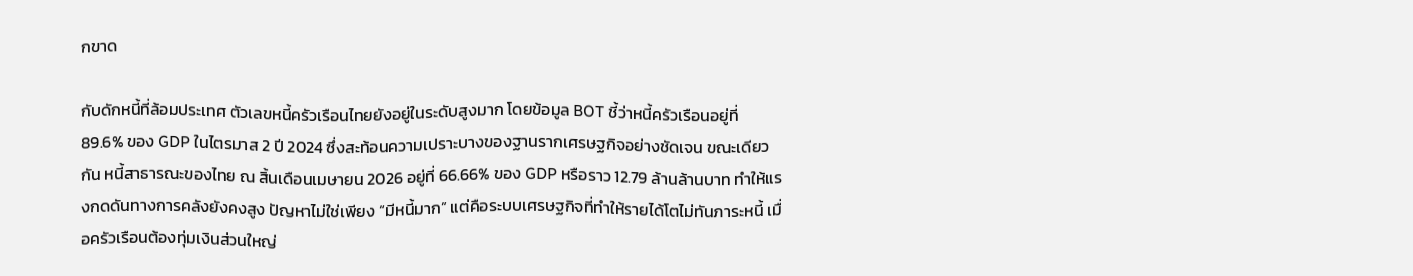กขาด

กับดักหนี้ที่ล้อมประเทศ ตัวเลขหนี้ครัวเรือนไทยยังอยู่ในระดับสูงมาก โดยข้อมูล BOT ชี้ว่าหนี้ครัวเรือนอยู่ที่ 89.6% ของ GDP ในไตรมาส 2 ปี 2024 ซึ่งสะท้อนความเปราะบางของฐานรากเศรษฐกิจอย่างชัดเจน ขณะเดียวกัน หนี้สาธารณะของไทย ณ สิ้นเดือนเมษายน 2026 อยู่ที่ 66.66% ของ GDP หรือราว 12.79 ล้านล้านบาท ทำให้แรงกดดันทางการคลังยังคงสูง ปัญหาไม่ใช่เพียง “มีหนี้มาก” แต่คือระบบเศรษฐกิจที่ทำให้รายได้โตไม่ทันภาระหนี้ เมื่อครัวเรือนต้องทุ่มเงินส่วนใหญ่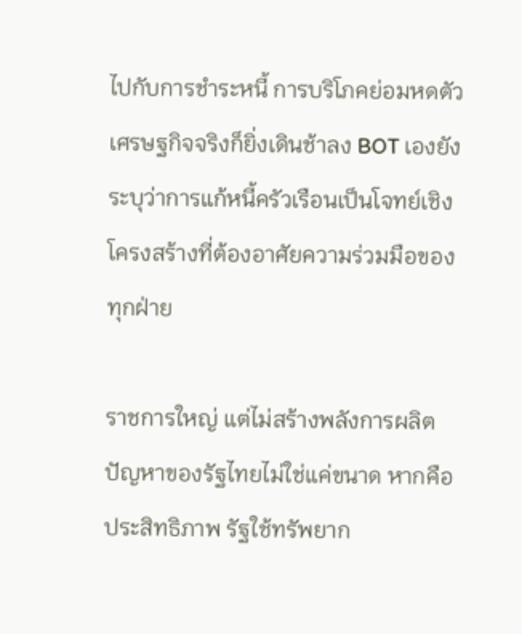ไปกับการชำระหนี้ การบริโภคย่อมหดตัว เศรษฐกิจจริงก็ยิ่งเดินช้าลง BOT เองยังระบุว่าการแก้หนี้ครัวเรือนเป็นโจทย์เชิงโครงสร้างที่ต้องอาศัยความร่วมมือของทุกฝ่าย

ราชการใหญ่ แต่ไม่สร้างพลังการผลิต ปัญหาของรัฐไทยไม่ใช่แค่ขนาด หากคือประสิทธิภาพ รัฐใช้ทรัพยาก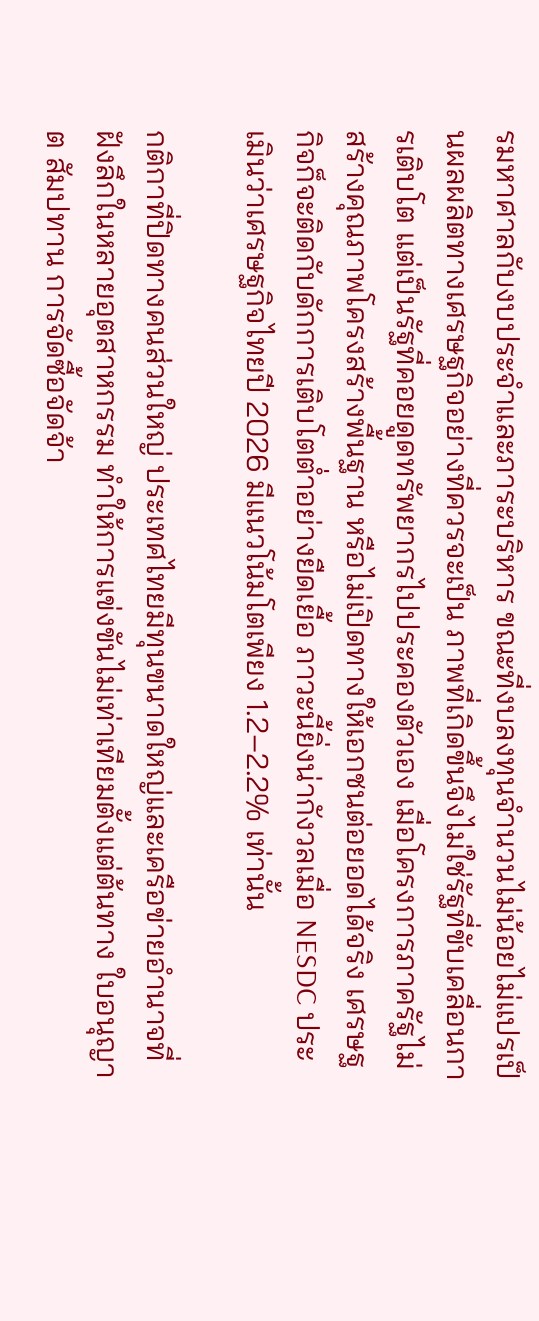รมหาศาลกับงบประจำและภาระบริหาร ขณะที่งบลงทุนจำนวนไม่น้อยไม่แปรเป็นผลผลิตทางเศรษฐกิจอย่างที่ควรจะเป็น ภาพที่เกิดขึ้นจึงไม่ใช่รัฐที่ขับเคลื่อนการเติบโต แต่เป็นรัฐที่คอยดูดทรัพยากรไปประคองตัวเอง เมื่อโครงการภาครัฐไม่สร้างคุณภาพโครงสร้างพื้นฐาน หรือไม่เปิดทางให้เอกชนต่อยอดได้จริง เศรษฐกิจก็จะติดกับดักการเติบโตต่ำอย่างยืดเยื้อ ภาวะนี้ยิ่งน่ากังวลเมื่อ NESDC ประเมินว่าเศรษฐกิจไทยปี 2026 มีแนวโน้มโตเพียง 1.2–2.2% เท่านั้น

กติกาที่ปิดทางคนส่วนใหญ่ ประเทศไทยมีทุนขนาดใหญ่และเครือข่ายอำนาจที่ฝังลึกในหลายอุตสาหกรรม ทำให้การแข่งขันไม่เท่าเทียมตั้งแต่ต้นทาง ใบอนุญาต สัมปทาน การจัดซื้อจัดจ้า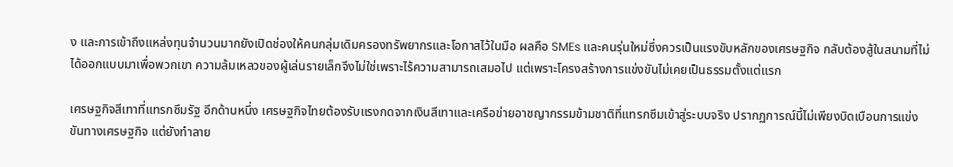ง และการเข้าถึงแหล่งทุนจำนวนมากยังเปิดช่องให้คนกลุ่มเดิมครองทรัพยากรและโอกาสไว้ในมือ ผลคือ SMEs และคนรุ่นใหม่ซึ่งควรเป็นแรงขับหลักของเศรษฐกิจ กลับต้องสู้ในสนามที่ไม่ได้ออกแบบมาเพื่อพวกเขา ความล้มเหลวของผู้เล่นรายเล็กจึงไม่ใช่เพราะไร้ความสามารถเสมอไป แต่เพราะโครงสร้างการแข่งขันไม่เคยเป็นธรรมตั้งแต่แรก

เศรษฐกิจสีเทาที่แทรกซึมรัฐ อีกด้านหนึ่ง เศรษฐกิจไทยต้องรับแรงกดจากเงินสีเทาและเครือข่ายอาชญากรรมข้ามชาติที่แทรกซึมเข้าสู่ระบบจริง ปรากฏการณ์นี้ไม่เพียงบิดเบือนการแข่งขันทางเศรษฐกิจ แต่ยังทำลาย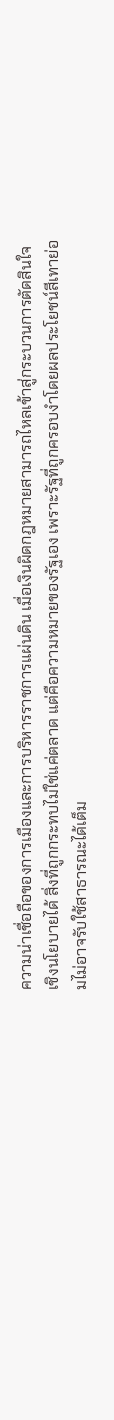ความน่าเชื่อถือของการเมืองและการบริหารราชการแผ่นดิน เมื่อเงินผิดกฎหมายสามารถไหลเข้าสู่กระบวนการตัดสินใจเชิงนโยบายได้ สิ่งที่ถูกกระทบไม่ใช่แค่ตลาด แต่คือความหมายของรัฐเอง เพราะรัฐที่ถูกครอบงำโดยผลประโยชน์สีเทาย่อมไม่อาจรับใช้สาธารณะได้เต็ม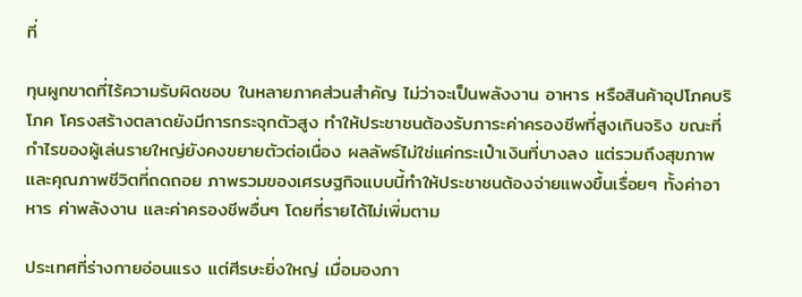ที่

ทุนผูกขาดที่ไร้ความรับผิดชอบ ในหลายภาคส่วนสำคัญ ไม่ว่าจะเป็นพลังงาน อาหาร หรือสินค้าอุปโภคบริโภค โครงสร้างตลาดยังมีการกระจุกตัวสูง ทำให้ประชาชนต้องรับภาระค่าครองชีพที่สูงเกินจริง ขณะที่กำไรของผู้เล่นรายใหญ่ยังคงขยายตัวต่อเนื่อง ผลลัพธ์ไม่ใช่แค่กระเป๋าเงินที่บางลง แต่รวมถึงสุขภาพและคุณภาพชีวิตที่ถดถอย ภาพรวมของเศรษฐกิจแบบนี้ทำให้ประชาชนต้องจ่ายแพงขึ้นเรื่อยๆ ทั้งค่าอาหาร ค่าพลังงาน และค่าครองชีพอื่นๆ โดยที่รายได้ไม่เพิ่มตาม

ประเทศที่ร่างกายอ่อนแรง แต่ศีรษะยิ่งใหญ่ เมื่อมองภา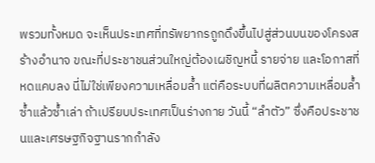พรวมทั้งหมด จะเห็นประเทศที่ทรัพยากรถูกดึงขึ้นไปสู่ส่วนบนของโครงสร้างอำนาจ ขณะที่ประชาชนส่วนใหญ่ต้องเผชิญหนี้ รายจ่าย และโอกาสที่หดแคบลง นี่ไม่ใช่เพียงความเหลื่อมล้ำ แต่คือระบบที่ผลิตความเหลื่อมล้ำซ้ำแล้วซ้ำเล่า ถ้าเปรียบประเทศเป็นร่างกาย วันนี้ “ลำตัว” ซึ่งคือประชาชนและเศรษฐกิจฐานรากกำลัง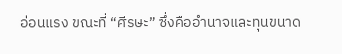อ่อนแรง ขณะที่ “ศีรษะ” ซึ่งคืออำนาจและทุนขนาด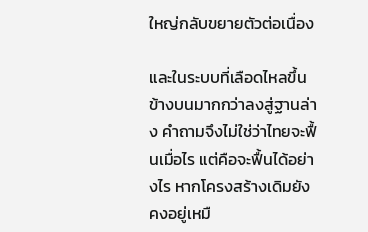ใหญ่กลับขยายตัวต่อเนื่อง

และในระบบที่เลือดไหลขึ้นข้างบนมากกว่าลงสู่ฐานล่าง คำถามจึงไม่ใช่ว่าไทยจะฟื้นเมื่อไร แต่คือจะฟื้นได้อย่างไร หากโครงสร้างเดิมยังคงอยู่เหมื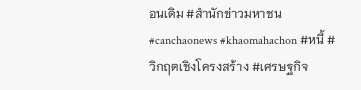อนเดิม #สำนักข่าวมหาชน #canchaonews #khaomahachon #หนี้ #วิกฤตเชิงโครงสร้าง #เศรษฐกิจ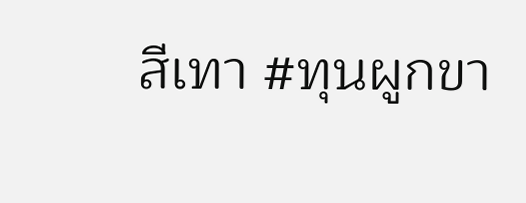สีเทา #ทุนผูกขา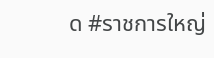ด #ราชการใหญ่